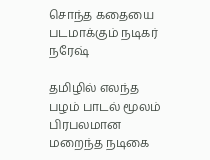சொந்த கதையை படமாக்கும் நடிகர் நரேஷ்

தமிழில் எலந்த பழம் பாடல் மூலம் பிரபலமான மறைந்த நடிகை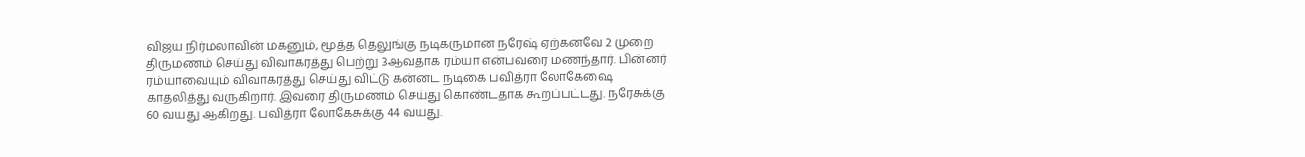விஜய நிர்மலாவின் மகனும், மூத்த தெலுங்கு நடிகருமான நரேஷ் ஏற்கனவே 2 முறை திருமணம் செய்து விவாகரத்து பெற்று 3ஆவதாக ரம்யா என்பவரை மணந்தார். பின்னர் ரம்யாவையும் விவாகரத்து செய்து விட்டு கன்னட நடிகை பவித்ரா லோகேஷை காதலித்து வருகிறார். இவரை திருமணம் செய்து கொண்டதாக கூறப்பட்டது. நரேசுக்கு 60 வயது ஆகிறது. பவித்ரா லோகேசுக்கு 44 வயது.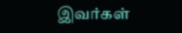இவர்கள்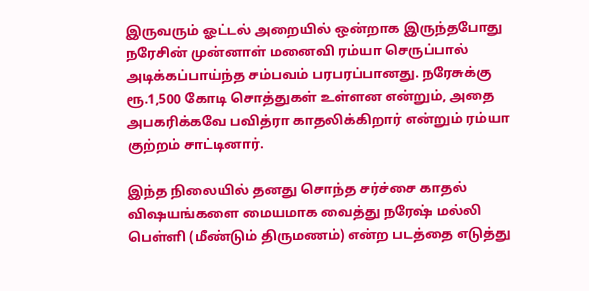இருவரும் ஓட்டல் அறையில் ஒன்றாக இருந்தபோது நரேசின் முன்னாள் மனைவி ரம்யா செருப்பால் அடிக்கப்பாய்ந்த சம்பவம் பரபரப்பானது. நரேசுக்கு ரூ.1,500 கோடி சொத்துகள் உள்ளன என்றும், அதை அபகரிக்கவே பவித்ரா காதலிக்கிறார் என்றும் ரம்யா குற்றம் சாட்டினார்.

இந்த நிலையில் தனது சொந்த சர்ச்சை காதல் விஷயங்களை மையமாக வைத்து நரேஷ் மல்லி பெள்ளி (மீண்டும் திருமணம்) என்ற படத்தை எடுத்து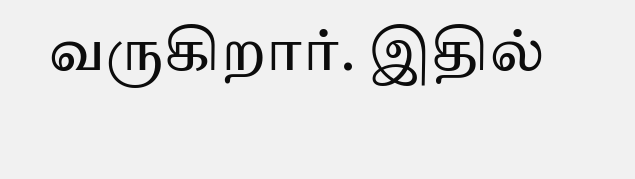வருகிறார். இதில்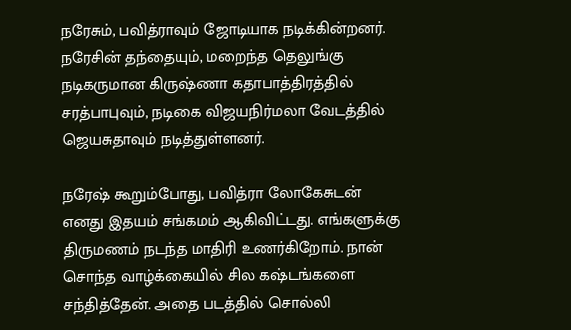நரேசும், பவித்ராவும் ஜோடியாக நடிக்கின்றனர். நரேசின் தந்தையும், மறைந்த தெலுங்கு நடிகருமான கிருஷ்ணா கதாபாத்திரத்தில் சரத்பாபுவும், நடிகை விஜயநிர்மலா வேடத்தில் ஜெயசுதாவும் நடித்துள்ளனர்.

நரேஷ் கூறும்போது, பவித்ரா லோகேசுடன் எனது இதயம் சங்கமம் ஆகிவிட்டது. எங்களுக்கு திருமணம் நடந்த மாதிரி உணர்கிறோம். நான் சொந்த வாழ்க்கையில் சில கஷ்டங்களை சந்தித்தேன். அதை படத்தில் சொல்லி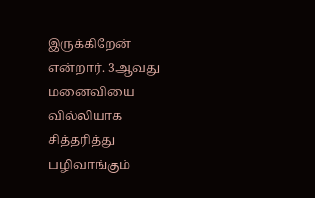இருக்கிறேன் என்றார். 3ஆவது மனைவியை வில்லியாக சித்தரித்து பழிவாங்கும்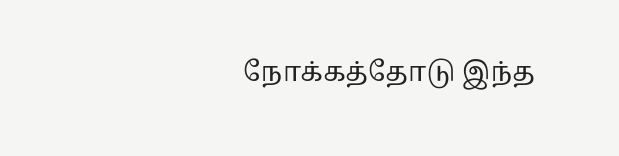நோக்கத்தோடு இந்த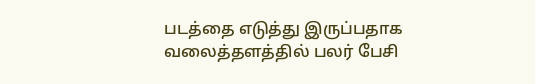படத்தை எடுத்து இருப்பதாக வலைத்தளத்தில் பலர் பேசி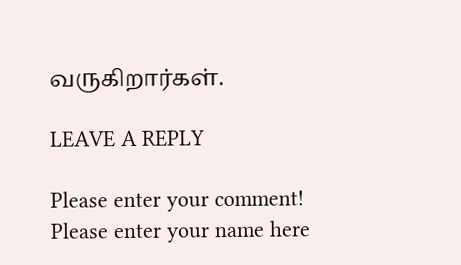வருகிறார்கள்.

LEAVE A REPLY

Please enter your comment!
Please enter your name here